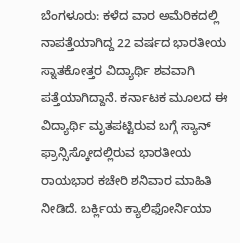ಬೆಂಗಳೂರು: ಕಳೆದ ವಾರ ಅಮೆರಿಕದಲ್ಲಿ ನಾಪತ್ತೆಯಾಗಿದ್ದ 22 ವರ್ಷದ ಭಾರತೀಯ ಸ್ನಾತಕೋತ್ತರ ವಿದ್ಯಾರ್ಥಿ ಶವವಾಗಿ ಪತ್ತೆಯಾಗಿದ್ದಾನೆ. ಕರ್ನಾಟಕ ಮೂಲದ ಈ ವಿದ್ಯಾರ್ಥಿ ಮೃತಪಟ್ಟಿರುವ ಬಗ್ಗೆ ಸ್ಯಾನ್ ಫ್ರಾನ್ಸಿಸ್ಕೋದಲ್ಲಿರುವ ಭಾರತೀಯ ರಾಯಭಾರ ಕಚೇರಿ ಶನಿವಾರ ಮಾಹಿತಿ ನೀಡಿದೆ. ಬರ್ಕ್ಲಿಯ ಕ್ಯಾಲಿಫೋರ್ನಿಯಾ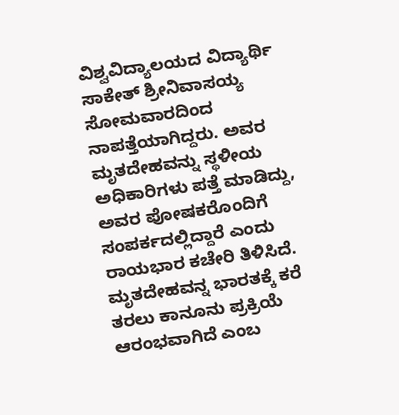ವಿಶ್ವವಿದ್ಯಾಲಯದ ವಿದ್ಯಾರ್ಥಿ ಸಾಕೇತ್ ಶ್ರೀನಿವಾಸಯ್ಯ ಸೋಮವಾರದಿಂದ ನಾಪತ್ತೆಯಾಗಿದ್ದರು. ಅವರ ಮೃತದೇಹವನ್ನು ಸ್ಥಳೀಯ ಅಧಿಕಾರಿಗಳು ಪತ್ತೆ ಮಾಡಿದ್ದು, ಅವರ ಪೋಷಕರೊಂದಿಗೆ ಸಂಪರ್ಕದಲ್ಲಿದ್ದಾರೆ ಎಂದು ರಾಯಭಾರ ಕಚೇರಿ ತಿಳಿಸಿದೆ. ಮೃತದೇಹವನ್ನ ಭಾರತಕ್ಕೆ ಕರೆ ತರಲು ಕಾನೂನು ಪ್ರಕ್ರಿಯೆ ಆರಂಭವಾಗಿದೆ ಎಂಬ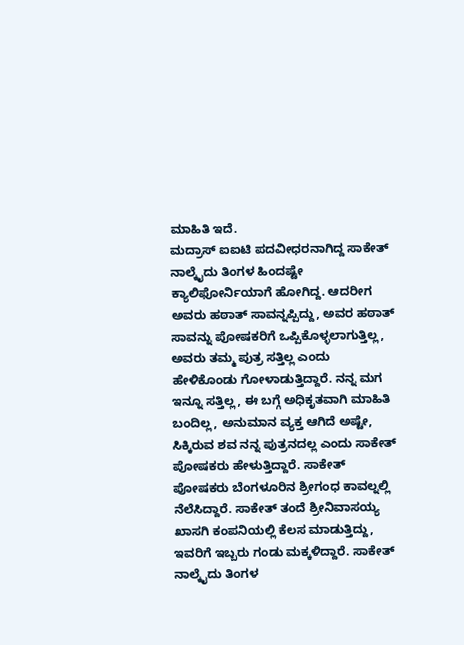ಮಾಹಿತಿ ಇದೆ.
ಮದ್ರಾಸ್ ಐಐಟಿ ಪದವೀಧರನಾಗಿದ್ದ ಸಾಕೇತ್ ನಾಲ್ಕೈದು ತಿಂಗಳ ಹಿಂದಷ್ಟೇ ಕ್ಯಾಲಿಫೋರ್ನಿಯಾಗೆ ಹೋಗಿದ್ದ. ಆದರೀಗ ಅವರು ಹಠಾತ್ ಸಾವನ್ನಪ್ಪಿದ್ದು, ಅವರ ಹಠಾತ್ ಸಾವನ್ನು ಪೋಷಕರಿಗೆ ಒಪ್ಪಿಕೊಳ್ಳಲಾಗುತ್ತಿಲ್ಲ, ಅವರು ತಮ್ಮ ಪುತ್ರ ಸತ್ತಿಲ್ಲ ಎಂದು ಹೇಳಿಕೊಂಡು ಗೋಳಾಡುತ್ತಿದ್ದಾರೆ. ನನ್ನ ಮಗ ಇನ್ನೂ ಸತ್ತಿಲ್ಲ, ಈ ಬಗ್ಗೆ ಅಧಿಕೃತವಾಗಿ ಮಾಹಿತಿ ಬಂದಿಲ್ಲ, ಅನುಮಾನ ವ್ಯಕ್ತ ಆಗಿದೆ ಅಷ್ಟೇ, ಸಿಕ್ಕಿರುವ ಶವ ನನ್ನ ಪುತ್ರನದಲ್ಲ ಎಂದು ಸಾಕೇತ್ ಪೋಷಕರು ಹೇಳುತ್ತಿದ್ದಾರೆ. ಸಾಕೇತ್ ಪೋಷಕರು ಬೆಂಗಳೂರಿನ ಶ್ರೀಗಂಧ ಕಾವಲ್ನಲ್ಲಿ ನೆಲೆಸಿದ್ದಾರೆ. ಸಾಕೇತ್ ತಂದೆ ಶ್ರೀನಿವಾಸಯ್ಯ ಖಾಸಗಿ ಕಂಪನಿಯಲ್ಲಿ ಕೆಲಸ ಮಾಡುತ್ತಿದ್ದು, ಇವರಿಗೆ ಇಬ್ಬರು ಗಂಡು ಮಕ್ಕಳಿದ್ದಾರೆ. ಸಾಕೇತ್ ನಾಲ್ಕೈದು ತಿಂಗಳ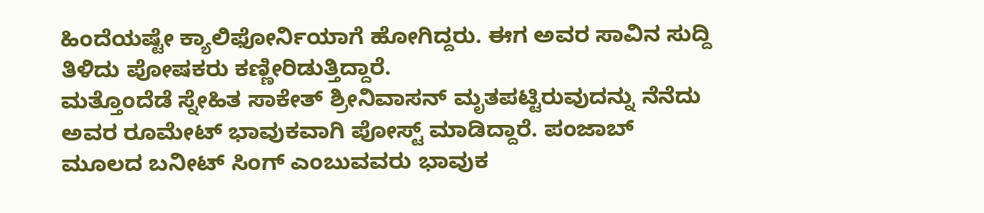ಹಿಂದೆಯಷ್ಟೇ ಕ್ಯಾಲಿಫೋರ್ನಿಯಾಗೆ ಹೋಗಿದ್ದರು. ಈಗ ಅವರ ಸಾವಿನ ಸುದ್ದಿ ತಿಳಿದು ಪೋಷಕರು ಕಣ್ಣೀರಿಡುತ್ತಿದ್ದಾರೆ.
ಮತ್ತೊಂದೆಡೆ ಸ್ನೇಹಿತ ಸಾಕೇತ್ ಶ್ರೀನಿವಾಸನ್ ಮೃತಪಟ್ಟಿರುವುದನ್ನು ನೆನೆದು ಅವರ ರೂಮೇಟ್ ಭಾವುಕವಾಗಿ ಪೋಸ್ಟ್ ಮಾಡಿದ್ದಾರೆ. ಪಂಜಾಬ್ ಮೂಲದ ಬನೀಟ್ ಸಿಂಗ್ ಎಂಬುವವರು ಭಾವುಕ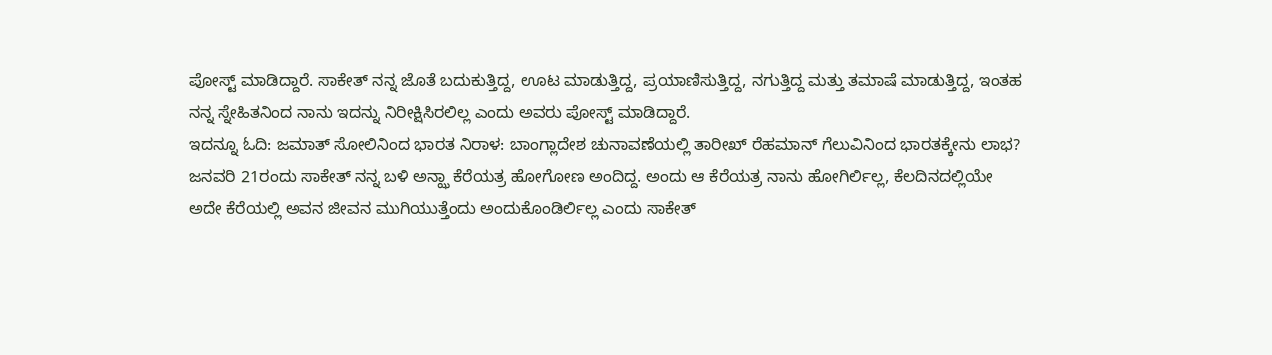ಪೋಸ್ಟ್ ಮಾಡಿದ್ದಾರೆ. ಸಾಕೇತ್ ನನ್ನ ಜೊತೆ ಬದುಕುತ್ತಿದ್ದ, ಊಟ ಮಾಡುತ್ತಿದ್ದ, ಪ್ರಯಾಣಿಸುತ್ತಿದ್ದ, ನಗುತ್ತಿದ್ದ ಮತ್ತು ತಮಾಷೆ ಮಾಡುತ್ತಿದ್ದ, ಇಂತಹ ನನ್ನ ಸ್ನೇಹಿತನಿಂದ ನಾನು ಇದನ್ನು ನಿರೀಕ್ಷಿಸಿರಲಿಲ್ಲ ಎಂದು ಅವರು ಪೋಸ್ಟ್ ಮಾಡಿದ್ದಾರೆ.
ಇದನ್ನೂ ಓದಿ: ಜಮಾತ್ ಸೋಲಿನಿಂದ ಭಾರತ ನಿರಾಳ: ಬಾಂಗ್ಲಾದೇಶ ಚುನಾವಣೆಯಲ್ಲಿ ತಾರೀಖ್ ರೆಹಮಾನ್ ಗೆಲುವಿನಿಂದ ಭಾರತಕ್ಕೇನು ಲಾಭ?
ಜನವರಿ 21ರಂದು ಸಾಕೇತ್ ನನ್ನ ಬಳಿ ಅನ್ಝಾ ಕೆರೆಯತ್ರ ಹೋಗೋಣ ಅಂದಿದ್ದ. ಅಂದು ಆ ಕೆರೆಯತ್ರ ನಾನು ಹೋಗಿರ್ಲಿಲ್ಲ, ಕೆಲದಿನದಲ್ಲಿಯೇ ಅದೇ ಕೆರೆಯಲ್ಲಿ ಅವನ ಜೀವನ ಮುಗಿಯುತ್ತೆಂದು ಅಂದುಕೊಂಡಿರ್ಲಿಲ್ಲ ಎಂದು ಸಾಕೇತ್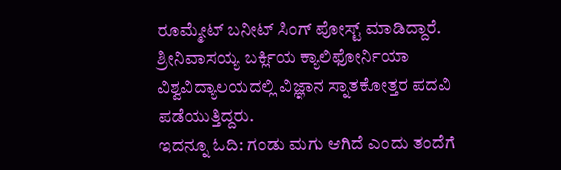ರೂಮ್ಮೇಟ್ ಬನೀಟ್ ಸಿಂಗ್ ಪೋಸ್ಟ್ ಮಾಡಿದ್ದಾರೆ. ಶ್ರೀನಿವಾಸಯ್ಯ ಬರ್ಕ್ಲಿಯ ಕ್ಯಾಲಿಫೋರ್ನಿಯಾ ವಿಶ್ವವಿದ್ಯಾಲಯದಲ್ಲಿ ವಿಜ್ಞಾನ ಸ್ನಾತಕೋತ್ತರ ಪದವಿ ಪಡೆಯುತ್ತಿದ್ದರು.
ಇದನ್ನೂ ಓದಿ: ಗಂಡು ಮಗು ಆಗಿದೆ ಎಂದು ತಂದೆಗೆ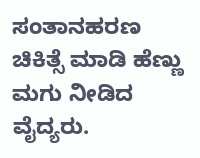ಸಂತಾನಹರಣ ಚಿಕಿತ್ಸೆ ಮಾಡಿ ಹೆಣ್ಣು ಮಗು ನೀಡಿದ ವೈದ್ಯರು.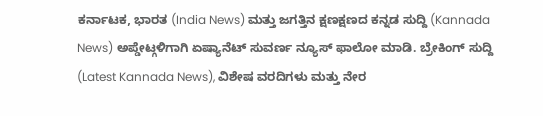ಕರ್ನಾಟಕ, ಭಾರತ (India News) ಮತ್ತು ಜಗತ್ತಿನ ಕ್ಷಣಕ್ಷಣದ ಕನ್ನಡ ಸುದ್ದಿ (Kannada News) ಅಪ್ಡೇಟ್ಗಳಿಗಾಗಿ ಏಷ್ಯಾನೆಟ್ ಸುವರ್ಣ ನ್ಯೂಸ್ ಫಾಲೋ ಮಾಡಿ. ಬ್ರೇಕಿಂಗ್ ಸುದ್ದಿ (Latest Kannada News), ವಿಶೇಷ ವರದಿಗಳು ಮತ್ತು ನೇರ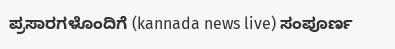ಪ್ರಸಾರಗಳೊಂದಿಗೆ (kannada news live) ಸಂಪೂರ್ಣ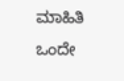ಮಾಹಿತಿ ಒಂದೇ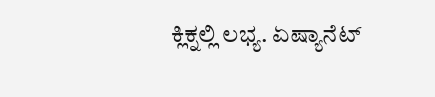ಕ್ಲಿಕ್ನಲ್ಲಿ ಲಭ್ಯ. ಏಷ್ಯಾನೆಟ್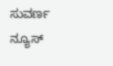ಸುವರ್ಣ ನ್ಯೂಸ್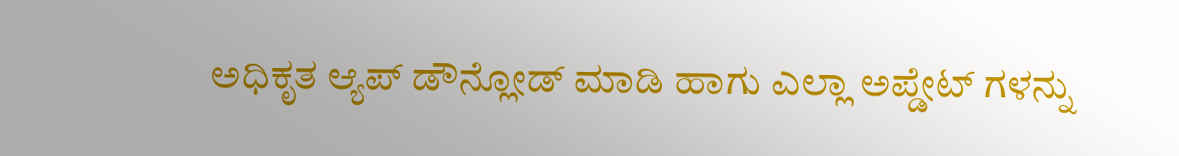ಅಧಿಕೃತ ಆ್ಯಪ್ ಡೌನ್ಲೋಡ್ ಮಾಡಿ ಹಾಗು ಎಲ್ಲಾ ಅಪ್ಡೇಟ್ ಗಳನ್ನು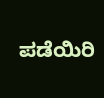ಪಡೆಯಿರಿ